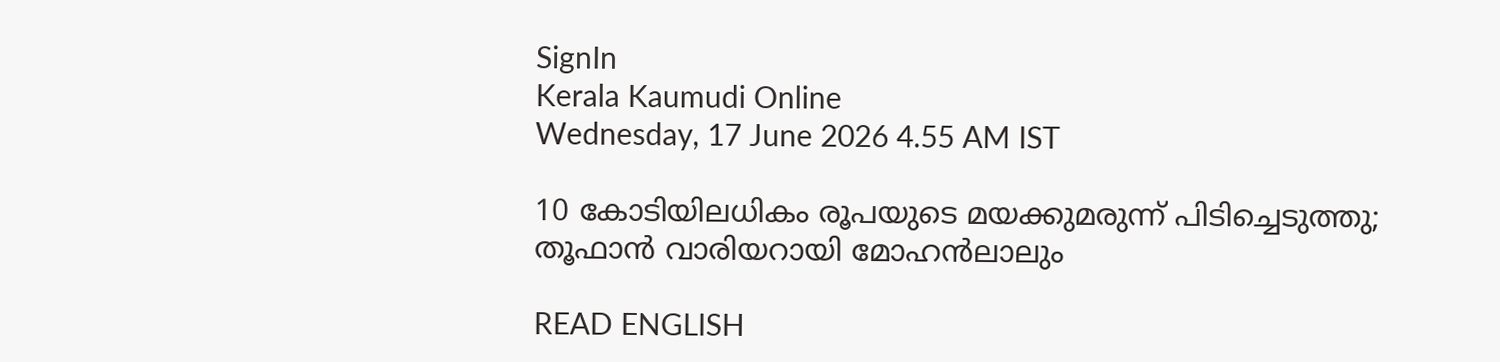SignIn
Kerala Kaumudi Online
Wednesday, 17 June 2026 4.55 AM IST

10 കോടിയിലധികം രൂപയുടെ മയക്കുമരുന്ന് പിടിച്ചെടുത്തു; തൂഫാന്‍ വാരിയറായി മോഹന്‍ലാലും

READ ENGLISH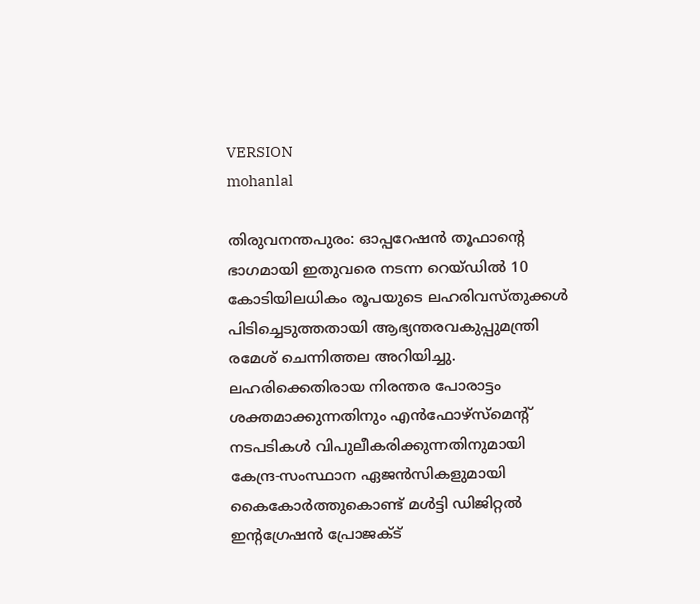VERSION
mohanlal

തിരുവനന്തപുരം: ഓപ്പറേഷന്‍ തൂഫാന്റെ ഭാഗമായി ഇതുവരെ നടന്ന റെയ്ഡില്‍ 10 കോടിയിലധികം രൂപയുടെ ലഹരിവസ്തുക്കള്‍ പിടിച്ചെടുത്തതായി ആഭ്യന്തരവകുപ്പുമന്ത്രി രമേശ് ചെന്നിത്തല അറിയിച്ചു. ലഹരിക്കെതിരായ നിരന്തര പോരാട്ടം ശക്തമാക്കുന്നതിനും എന്‍ഫോഴ്‌സ്‌മെന്റ് നടപടികള്‍ വിപുലീകരിക്കുന്നതിനുമായി കേന്ദ്ര-സംസ്ഥാന ഏജന്‍സികളുമായി കൈകോര്‍ത്തുകൊണ്ട് മള്‍ട്ടി ഡിജിറ്റല്‍ ഇന്റഗ്രേഷന്‍ പ്രോജക്ട്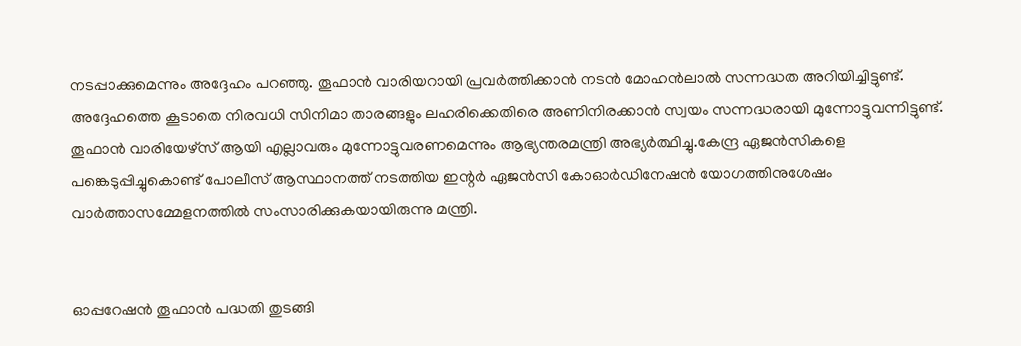നടപ്പാക്കുമെന്നും അദ്ദേഹം പറഞ്ഞു. തൂഫാന്‍ വാരിയറായി പ്രവര്‍ത്തിക്കാന്‍ നടന്‍ മോഹന്‍ലാല്‍ സന്നദ്ധത അറിയിച്ചിട്ടുണ്ട്. അദ്ദേഹത്തെ കൂടാതെ നിരവധി സിനിമാ താരങ്ങളും ലഹരിക്കെതിരെ അണിനിരക്കാന്‍ സ്വയം സന്നദ്ധരായി മുന്നോട്ടുവന്നിട്ടുണ്ട്. തൂഫാന്‍ വാരിയേഴ്‌സ് ആയി എല്ലാവരും മുന്നോട്ടുവരണമെന്നും ആഭ്യന്തരമന്ത്രി അഭ്യര്‍ത്ഥിച്ചു.കേന്ദ്ര ഏജന്‍സികളെ പങ്കെടുപ്പിച്ചുകൊണ്ട് പോലീസ് ആസ്ഥാനത്ത് നടത്തിയ ഇന്റര്‍ ഏജന്‍സി കോഓര്‍ഡിനേഷന്‍ യോഗത്തിനുശേഷം വാര്‍ത്താസമ്മേളനത്തില്‍ സംസാരിക്കുകയായിരുന്നു മന്ത്രി.


ഓപ്പറേഷന്‍ തൂഫാന്‍ പദ്ധതി തുടങ്ങി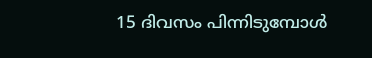15 ദിവസം പിന്നിടുമ്പോള്‍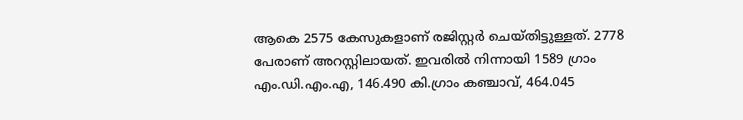ആകെ 2575 കേസുകളാണ് രജിസ്റ്റര്‍ ചെയ്തിട്ടുള്ളത്. 2778 പേരാണ് അറസ്റ്റിലായത്. ഇവരില്‍ നിന്നായി 1589 ഗ്രാം എം.ഡി.എം.എ, 146.490 കി.ഗ്രാം കഞ്ചാവ്, 464.045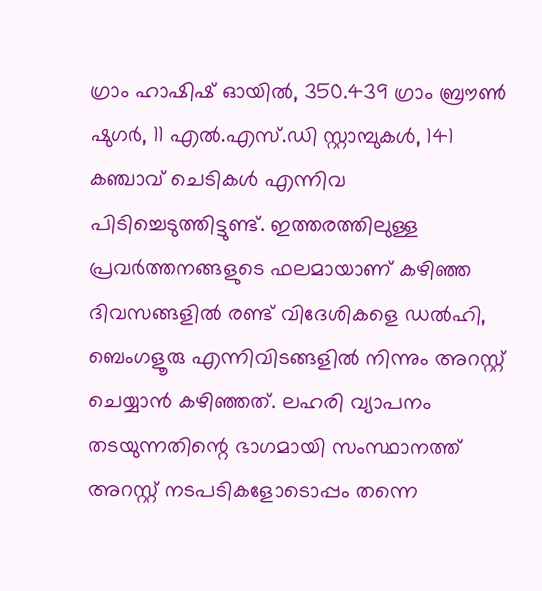ഗ്രാം ഹാഷിഷ് ഓയില്‍, 350.439 ഗ്രാം ബ്രൗണ്‍ ഷുഗര്‍, 11 എല്‍.എസ്.ഡി സ്റ്റാമ്പുകള്‍, 141 കഞ്ചാവ് ചെടികള്‍ എന്നിവ പിടിച്ചെടുത്തിട്ടുണ്ട്. ഇത്തരത്തിലുള്ള പ്രവര്‍ത്തനങ്ങളുടെ ഫലമായാണ് കഴിഞ്ഞ ദിവസങ്ങളില്‍ രണ്ട് വിദേശികളെ ഡല്‍ഹി, ബെംഗളൂരു എന്നിവിടങ്ങളില്‍ നിന്നും അറസ്റ്റ് ചെയ്യാന്‍ കഴിഞ്ഞത്. ലഹരി വ്യാപനം തടയുന്നതിന്റെ ഭാഗമായി സംസ്ഥാനത്ത് അറസ്റ്റ് നടപടികളോടൊപ്പം തന്നെ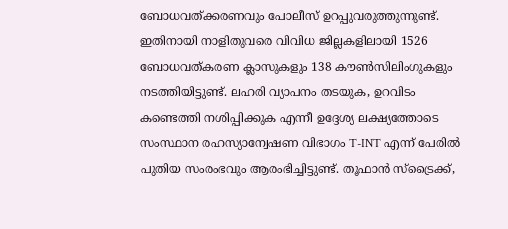ബോധവത്ക്കരണവും പോലീസ് ഉറപ്പുവരുത്തുന്നുണ്ട്. ഇതിനായി നാളിതുവരെ വിവിധ ജില്ലകളിലായി 1526 ബോധവത്കരണ ക്ലാസുകളും 138 കൗണ്‍സിലിംഗുകളും നടത്തിയിട്ടുണ്ട്. ലഹരി വ്യാപനം തടയുക, ഉറവിടം കണ്ടെത്തി നശിപ്പിക്കുക എന്നീ ഉദ്ദേശ്യ ലക്ഷ്യത്തോടെ സംസ്ഥാന രഹസ്യാന്വേഷണ വിഭാഗം T-INT എന്ന് പേരില്‍ പുതിയ സംരംഭവും ആരംഭിച്ചിട്ടുണ്ട്. തൂഫാന്‍ സ്‌ട്രൈക്ക്,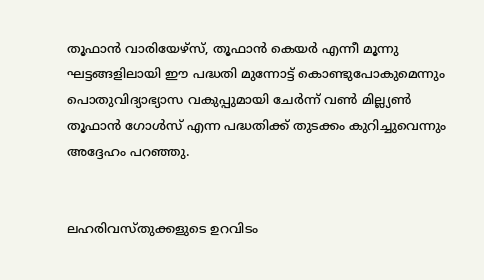തൂഫാന്‍ വാരിയേഴ്‌സ്, തൂഫാന്‍ കെയര്‍ എന്നീ മൂന്നു ഘട്ടങ്ങളിലായി ഈ പദ്ധതി മുന്നോട്ട് കൊണ്ടുപോകുമെന്നും പൊതുവിദ്യാഭ്യാസ വകുപ്പുമായി ചേര്‍ന്ന് വണ്‍ മില്ല്യണ്‍ തൂഫാന്‍ ഗോള്‍സ് എന്ന പദ്ധതിക്ക് തുടക്കം കുറിച്ചുവെന്നും അദ്ദേഹം പറഞ്ഞു.


ലഹരിവസ്തുക്കളുടെ ഉറവിടം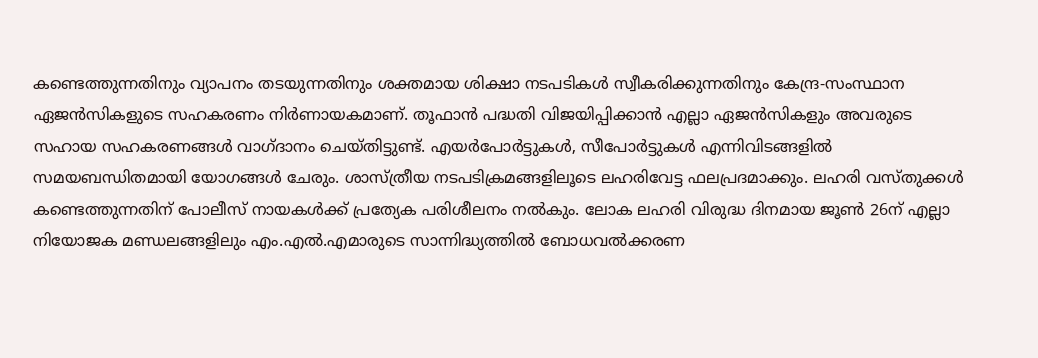കണ്ടെത്തുന്നതിനും വ്യാപനം തടയുന്നതിനും ശക്തമായ ശിക്ഷാ നടപടികള്‍ സ്വീകരിക്കുന്നതിനും കേന്ദ്ര-സംസ്ഥാന ഏജന്‍സികളുടെ സഹകരണം നിര്‍ണായകമാണ്. തൂഫാന്‍ പദ്ധതി വിജയിപ്പിക്കാന്‍ എല്ലാ ഏജന്‍സികളും അവരുടെ സഹായ സഹകരണങ്ങള്‍ വാഗ്ദാനം ചെയ്തിട്ടുണ്ട്. എയര്‍പോര്‍ട്ടുകള്‍, സീപോര്‍ട്ടുകള്‍ എന്നിവിടങ്ങളില്‍ സമയബന്ധിതമായി യോഗങ്ങള്‍ ചേരും. ശാസ്ത്രീയ നടപടിക്രമങ്ങളിലൂടെ ലഹരിവേട്ട ഫലപ്രദമാക്കും. ലഹരി വസ്തുക്കള്‍ കണ്ടെത്തുന്നതിന് പോലീസ് നായകള്‍ക്ക് പ്രത്യേക പരിശീലനം നല്‍കും. ലോക ലഹരി വിരുദ്ധ ദിനമായ ജൂണ്‍ 26ന് എല്ലാ നിയോജക മണ്ഡലങ്ങളിലും എം.എല്‍.എമാരുടെ സാന്നിദ്ധ്യത്തില്‍ ബോധവല്‍ക്കരണ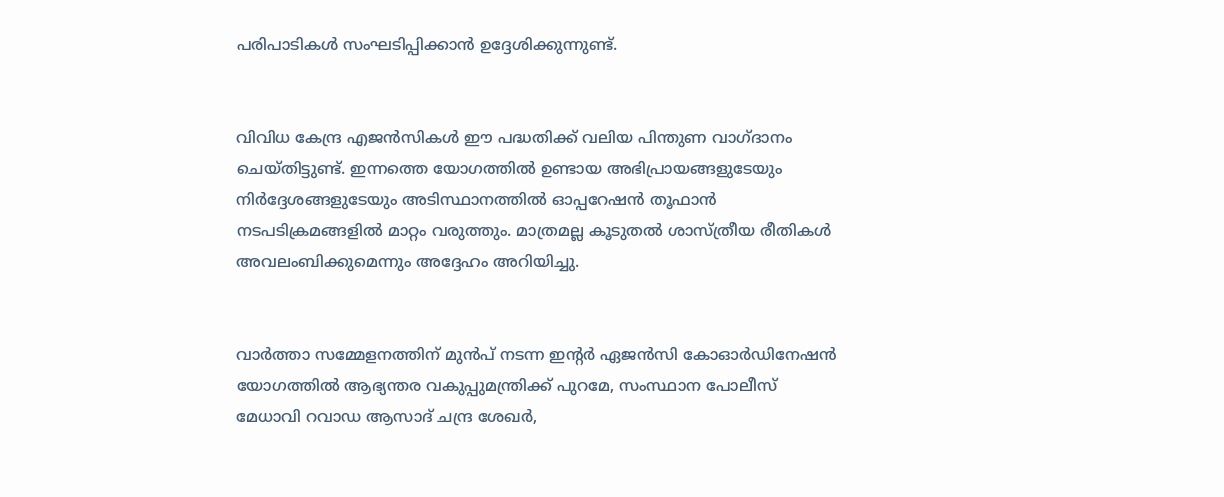പരിപാടികള്‍ സംഘടിപ്പിക്കാന്‍ ഉദ്ദേശിക്കുന്നുണ്ട്.


വിവിധ കേന്ദ്ര എജന്‍സികള്‍ ഈ പദ്ധതിക്ക് വലിയ പിന്തുണ വാഗ്ദാനം ചെയ്തിട്ടുണ്ട്. ഇന്നത്തെ യോഗത്തില്‍ ഉണ്ടായ അഭിപ്രായങ്ങളുടേയും നിര്‍ദ്ദേശങ്ങളുടേയും അടിസ്ഥാനത്തില്‍ ഓപ്പറേഷന്‍ തൂഫാന്‍ നടപടിക്രമങ്ങളില്‍ മാറ്റം വരുത്തും. മാത്രമല്ല കൂടുതല്‍ ശാസ്ത്രീയ രീതികള്‍ അവലംബിക്കുമെന്നും അദ്ദേഹം അറിയിച്ചു.


വാര്‍ത്താ സമ്മേളനത്തിന് മുന്‍പ് നടന്ന ഇന്റര്‍ ഏജന്‍സി കോഓര്‍ഡിനേഷന്‍ യോഗത്തില്‍ ആഭ്യന്തര വകുപ്പുമന്ത്രിക്ക് പുറമേ, സംസ്ഥാന പോലീസ് മേധാവി റവാഡ ആസാദ് ചന്ദ്ര ശേഖര്‍,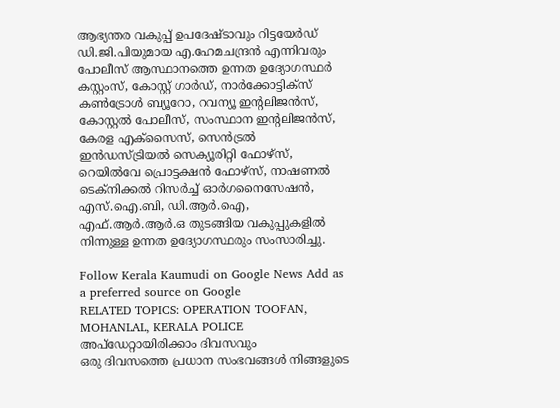ആഭ്യന്തര വകുപ്പ് ഉപദേഷ്ടാവും റിട്ടയേര്‍ഡ് ഡി.ജി.പിയുമായ എ.ഹേമചന്ദ്രന്‍ എന്നിവരും പോലീസ് ആസ്ഥാനത്തെ ഉന്നത ഉദ്യോഗസ്ഥര്‍ കസ്റ്റംസ്, കോസ്റ്റ് ഗാര്‍ഡ്, നാര്‍ക്കോട്ടിക്‌സ് കണ്‍ട്രോള്‍ ബ്യൂറോ, റവന്യൂ ഇന്റലിജന്‍സ്, കോസ്റ്റല്‍ പോലീസ്, സംസ്ഥാന ഇന്റലിജന്‍സ്, കേരള എക്‌സൈസ്, സെന്‍ട്രല്‍ ഇന്‍ഡസ്ട്രിയല്‍ സെക്യൂരിറ്റി ഫോഴ്‌സ്, റെയില്‍വേ പ്രൊട്ടക്ഷന്‍ ഫോഴ്‌സ്, നാഷണല്‍ ടെക്‌നിക്കല്‍ റിസര്‍ച്ച് ഓര്‍ഗനൈസേഷന്‍, എസ്.ഐ.ബി, ഡി.ആര്‍.ഐ, എഫ്.ആര്‍.ആര്‍.ഒ തുടങ്ങിയ വകുപ്പുകളില്‍ നിന്നുള്ള ഉന്നത ഉദ്യോഗസ്ഥരും സംസാരിച്ചു.

Follow Kerala Kaumudi on Google News Add as a preferred source on Google
RELATED TOPICS: OPERATION TOOFAN, MOHANLAL, KERALA POLICE
അപ്ഡേറ്റായിരിക്കാം ദിവസവും
ഒരു ദിവസത്തെ പ്രധാന സംഭവങ്ങൾ നിങ്ങളുടെ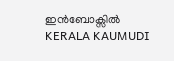ഇൻബോക്സിൽ
KERALA KAUMUDI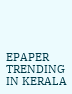EPAPER
TRENDING IN KERALA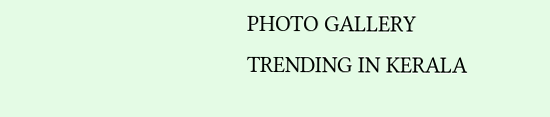PHOTO GALLERY
TRENDING IN KERALA